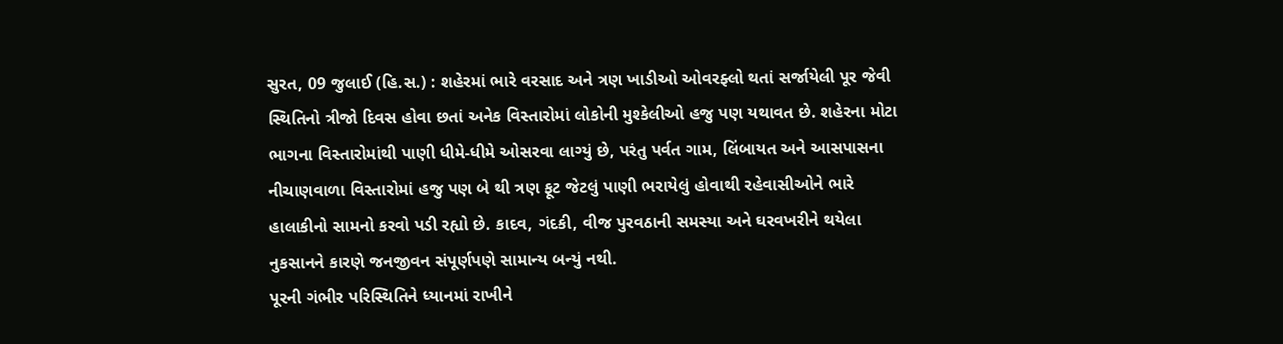સુરત, 09 જુલાઈ (હિ.સ.) : શહેરમાં ભારે વરસાદ અને ત્રણ ખાડીઓ ઓવરફ્લો થતાં સર્જાયેલી પૂર જેવી સ્થિતિનો ત્રીજો દિવસ હોવા છતાં અનેક વિસ્તારોમાં લોકોની મુશ્કેલીઓ હજુ પણ યથાવત છે. શહેરના મોટા ભાગના વિસ્તારોમાંથી પાણી ધીમે-ધીમે ઓસરવા લાગ્યું છે, પરંતુ પર્વત ગામ, લિંબાયત અને આસપાસના નીચાણવાળા વિસ્તારોમાં હજુ પણ બે થી ત્રણ ફૂટ જેટલું પાણી ભરાયેલું હોવાથી રહેવાસીઓને ભારે હાલાકીનો સામનો કરવો પડી રહ્યો છે. કાદવ, ગંદકી, વીજ પુરવઠાની સમસ્યા અને ઘરવખરીને થયેલા નુકસાનને કારણે જનજીવન સંપૂર્ણપણે સામાન્ય બન્યું નથી.
પૂરની ગંભીર પરિસ્થિતિને ધ્યાનમાં રાખીને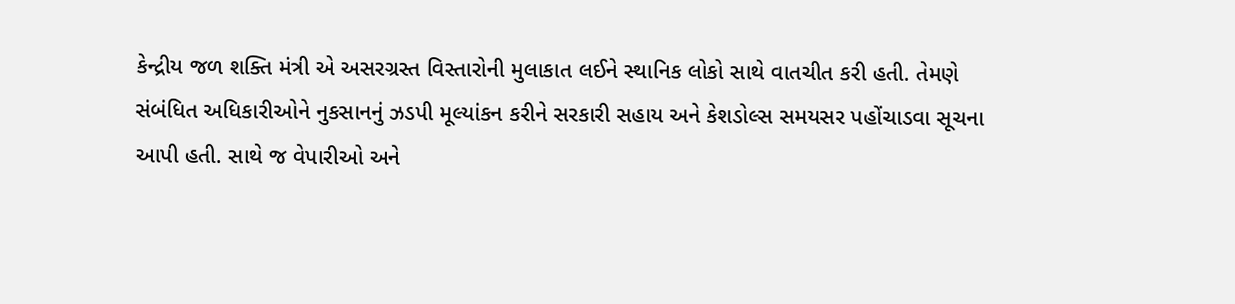કેન્દ્રીય જળ શક્તિ મંત્રી એ અસરગ્રસ્ત વિસ્તારોની મુલાકાત લઈને સ્થાનિક લોકો સાથે વાતચીત કરી હતી. તેમણે સંબંધિત અધિકારીઓને નુકસાનનું ઝડપી મૂલ્યાંકન કરીને સરકારી સહાય અને કેશડોલ્સ સમયસર પહોંચાડવા સૂચના આપી હતી. સાથે જ વેપારીઓ અને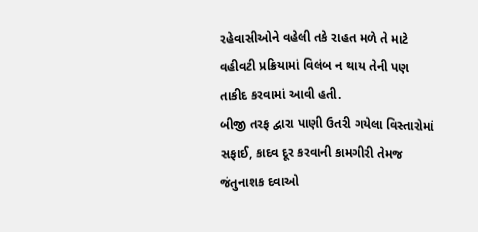રહેવાસીઓને વહેલી તકે રાહત મળે તે માટે વહીવટી પ્રક્રિયામાં વિલંબ ન થાય તેની પણ તાકીદ કરવામાં આવી હતી.
બીજી તરફ દ્વારા પાણી ઉતરી ગયેલા વિસ્તારોમાં સફાઈ, કાદવ દૂર કરવાની કામગીરી તેમજ જંતુનાશક દવાઓ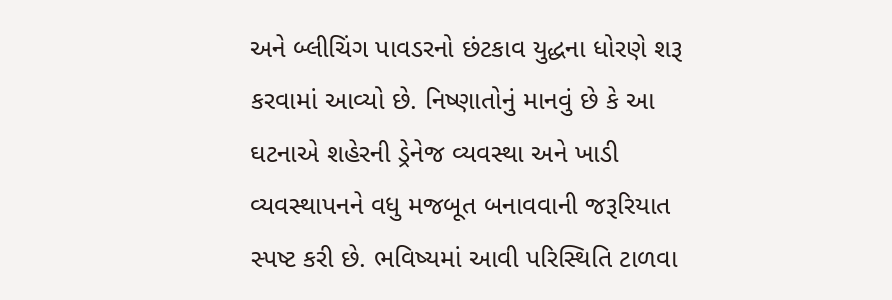અને બ્લીચિંગ પાવડરનો છંટકાવ યુદ્ધના ધોરણે શરૂ કરવામાં આવ્યો છે. નિષ્ણાતોનું માનવું છે કે આ ઘટનાએ શહેરની ડ્રેનેજ વ્યવસ્થા અને ખાડી વ્યવસ્થાપનને વધુ મજબૂત બનાવવાની જરૂરિયાત સ્પષ્ટ કરી છે. ભવિષ્યમાં આવી પરિસ્થિતિ ટાળવા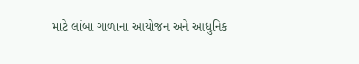માટે લાંબા ગાળાના આયોજન અને આધુનિક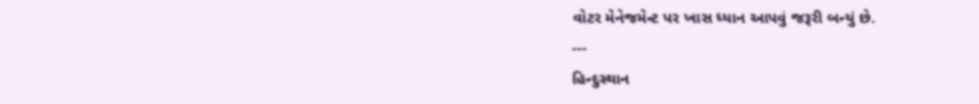વોટર મેનેજમેન્ટ પર ખાસ ધ્યાન આપવું જરૂરી બન્યું છે.
---
હિન્દુસ્થાન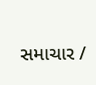સમાચાર /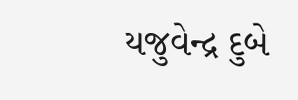યજુવેન્દ્ર દુબે